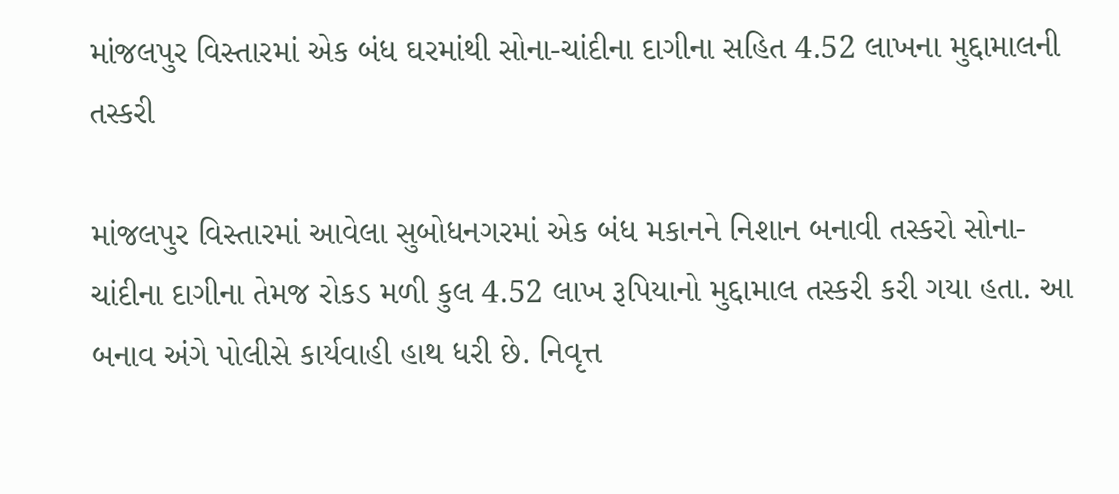માંજલપુર વિસ્તારમાં એક બંધ ઘરમાંથી સોના-ચાંદીના દાગીના સહિત 4.52 લાખના મુદ્દામાલની તસ્કરી

માંજલપુર વિસ્તારમાં આવેલા સુબોધનગરમાં એક બંધ મકાનને નિશાન બનાવી તસ્કરો સોના-ચાંદીના દાગીના તેમજ રોકડ મળી કુલ 4.52 લાખ રૂપિયાનો મુદ્દામાલ તસ્કરી કરી ગયા હતા. આ બનાવ અંગે પોલીસે કાર્યવાહી હાથ ધરી છે. નિવૃત્ત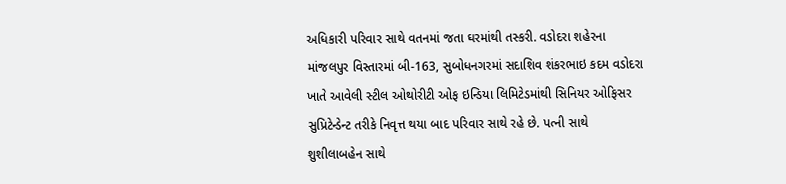અધિકારી પરિવાર સાથે વતનમાં જતા ઘરમાંથી તસ્કરી. વડોદરા શહેરના માંજલપુર વિસ્તારમાં બી-163, સુબોધનગરમાં સદાશિવ શંકરભાઇ કદમ વડોદરા ખાતે આવેલી સ્ટીલ ઓથોરીટી ઓફ ઇન્ડિયા લિમિટેડમાંથી સિનિયર ઓફિસર સુપ્રિટેન્ડેન્ટ તરીકે નિવૃત્ત થયા બાદ પરિવાર સાથે રહે છે. પત્ની સાથે શુશીલાબહેન સાથે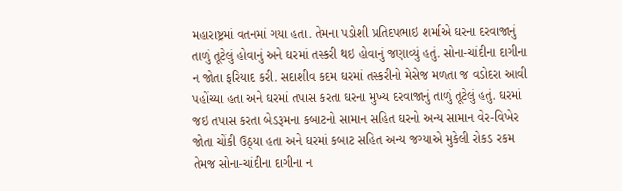મહારાષ્ટ્રમાં વતનમાં ગયા હતા. તેમના પડોશી પ્રતિદપભાઇ શર્માએ ઘરના દરવાજાનું તાળું તૂટેલું હોવાનું અને ઘરમાં તસ્કરી થઇ હોવાનું જણાવ્યું હતું. સોના-ચાંદીના દાગીના ન જોતા ફરિયાદ કરી. સદાશીવ કદમ ઘરમાં તસ્કરીનો મેસેજ મળતા જ વડોદરા આવી પહોંચ્યા હતા અને ઘરમાં તપાસ કરતા ઘરના મુખ્ય દરવાજાનું તાળું તૂટેલું હતું. ઘરમાં જઇ તપાસ કરતા બેડરૂમના કબાટનો સામાન સહિત ઘરનો અન્ય સામાન વેર-વિખેર જોતા ચોંકી ઉઠ્યા હતા અને ઘરમાં કબાટ સહિત અન્ય જગ્યાએ મુકેલી રોકડ રકમ તેમજ સોના-ચાંદીના દાગીના ન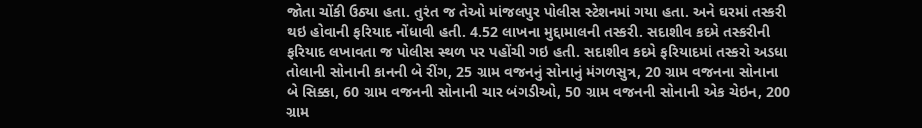જોતા ચોંકી ઉઠ્યા હતા. તુરંત જ તેઓ માંજલપુર પોલીસ સ્ટેશનમાં ગયા હતા. અને ઘરમાં તસ્કરી થઇ હોવાની ફરિયાદ નોંધાવી હતી. 4.52 લાખના મુદ્દામાલની તસ્કરી. સદાશીવ કદમે તસ્કરીની ફરિયાદ લખાવતા જ પોલીસ સ્થળ પર પહોંચી ગઇ હતી. સદાશીવ કદમે ફરિયાદમાં તસ્કરો અડધા તોલાની સોનાની કાનની બે રીંગ, 25 ગ્રામ વજનનું સોનાનું મંગળસુત્ર, 20 ગ્રામ વજનના સોનાના બે સિક્કા, 60 ગ્રામ વજનની સોનાની ચાર બંગડીઓ, 50 ગ્રામ વજનની સોનાની એક ચેઇન, 200 ગ્રામ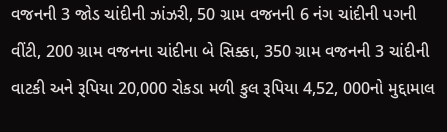વજનની 3 જોડ ચાંદીની ઝાંઝરી, 50 ગ્રામ વજનની 6 નંગ ચાંદીની પગની વીંટી, 200 ગ્રામ વજનના ચાંદીના બે સિક્કા, 350 ગ્રામ વજનની 3 ચાંદીની વાટકી અને રૂપિયા 20,000 રોકડા મળી કુલ રૂપિયા 4,52, 000નો મુદ્દામાલ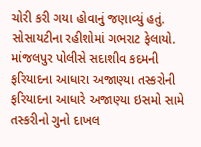ચોરી કરી ગયા હોવાનું જણાવ્યું હતું. સોસાયટીના રહીશોમાં ગભરાટ ફેલાયો. માંજલપુર પોલીસે સદાશીવ કદમની ફરિયાદના આધારા અજાણ્યા તસ્કરોની ફરિયાદના આધારે અજાણ્યા ઇસમો સામે તસ્કરીનો ગુનો દાખલ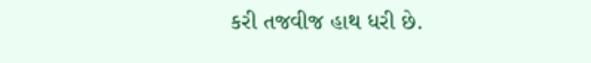કરી તજવીજ હાથ ધરી છે.